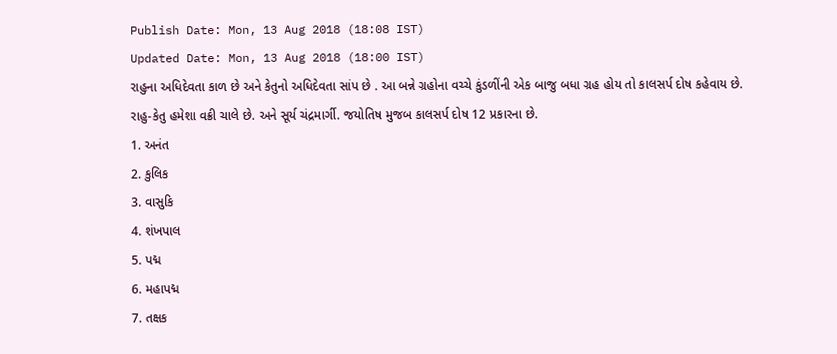Publish Date: Mon, 13 Aug 2018 (18:08 IST)
Updated Date: Mon, 13 Aug 2018 (18:00 IST)
રાહુના અધિદેવતા કાળ છે અને કેતુનો અધિદેવતા સાંપ છે . આ બન્ને ગ્રહોના વચ્ચે કુંડળીંની એક બાજુ બધા ગ્રહ હોય તો કાલસર્પ દોષ કહેવાય છે.
રાહુ-કેતુ હમેશા વક્રી ચાલે છે. અને સૂર્ય ચંદ્રમાર્ગી. જયોતિષ મુજબ કાલસર્પ દોષ 12 પ્રકારના છે.
1. અનંત
2. કુલિક
3. વાસુકિ
4. શંખપાલ
5. પદ્મ
6. મહાપદ્મ
7. તક્ષક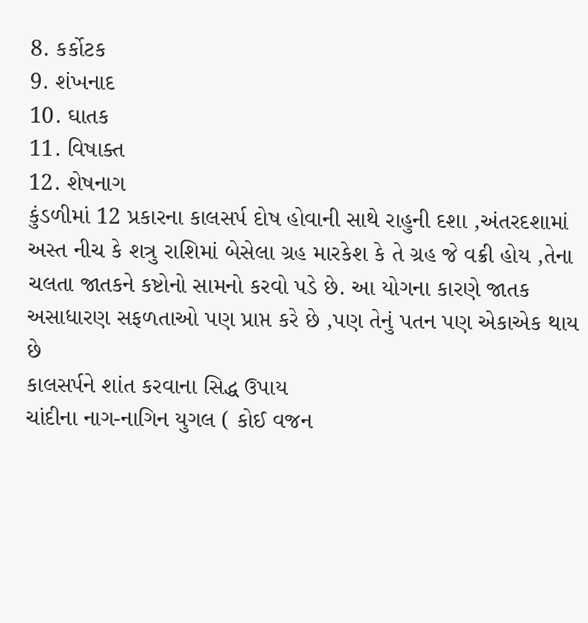8. કર્કોટક
9. શંખનાદ
10. ઘાતક
11. વિષાક્ત
12. શેષનાગ
કુંડળીમાં 12 પ્રકારના કાલસર્પ દોષ હોવાની સાથે રાહુની દશા ,અંતરદશામાં અસ્ત નીચ કે શત્રુ રાશિમાં બેસેલા ગ્રહ મારકેશ કે તે ગ્રહ જે વક્રી હોય ,તેના ચલતા જાતકને કષ્ટોનો સામનો કરવો પડે છે. આ યોગના કારણે જાતક અસાધારણ સફળતાઓ પણ પ્રાપ્ત કરે છે ,પણ તેનું પતન પણ એકાએક થાય છે
કાલસર્પને શાંત કરવાના સિદ્ધ ઉપાય
ચાંદીના નાગ-નાગિન યુગલ ( કોઈ વજન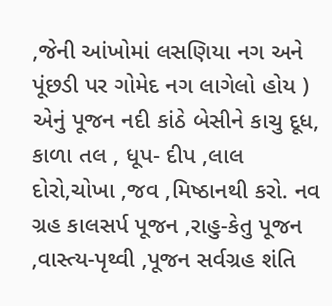,જેની આંખોમાં લસણિયા નગ અને પૂંછડી પર ગોમેદ નગ લાગેલો હોય ) એનું પૂજન નદી કાંઠે બેસીને કાચુ દૂધ, કાળા તલ , ધૂપ- દીપ ,લાલ દોરો,ચોખા ,જવ ,મિષ્ઠાનથી કરો. નવ ગ્રહ કાલસર્પ પૂજન ,રાહુ-કેતુ પૂજન ,વાસ્ત્ય-પૃથ્વી ,પૂજન સર્વગ્રહ શંતિ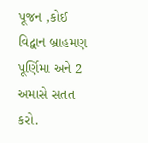પૂજન ,કોઈ વિદ્વાન બ્રાહમણ પૂર્ણિમા અને 2 અમાસે સતત કરો.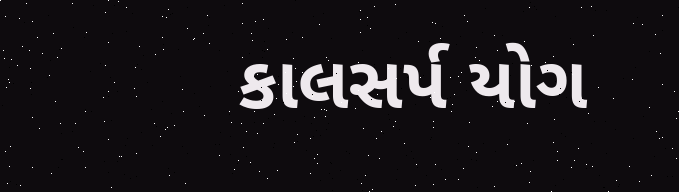કાલસર્પ યોગ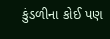કુંડળીના કોઈ પણ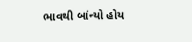ભાવથી બાંન્યો હોય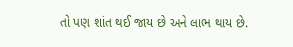તો પણ શાંત થઈ જાય છે અને લાભ થાય છે.